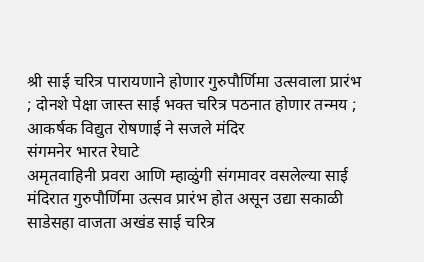श्री साई चरित्र पारायणाने होणार गुरुपौर्णिमा उत्सवाला प्रारंभ ; दोनशे पेक्षा जास्त साई भक्त चरित्र पठनात होणार तन्मय ; आकर्षक विद्युत रोषणाई ने सजले मंदिर
संगमनेर भारत रेघाटे
अमृतवाहिनी प्रवरा आणि म्हाळुंगी संगमावर वसलेल्या साई मंदिरात गुरुपौर्णिमा उत्सव प्रारंभ होत असून उद्या सकाळी साडेसहा वाजता अखंड साई चरित्र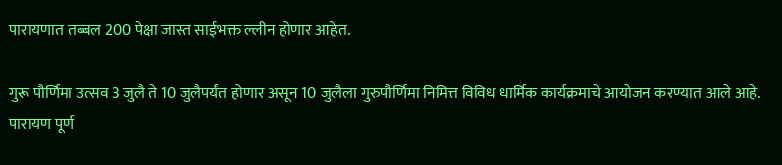पारायणात तब्बल 200 पेक्षा जास्त साईभक्त ल्लीन होणार आहेत.

गुरू पौर्णिमा उत्सव 3 जुलै ते 10 जुलैपर्यंत होणार असून 10 जुलैला गुरुपौर्णिमा निमित्त विविध धार्मिक कार्यक्रमाचे आयोजन करण्यात आले आहे. पारायण पूर्ण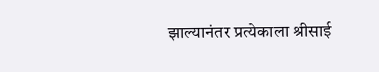झाल्यानंतर प्रत्येकाला श्रीसाई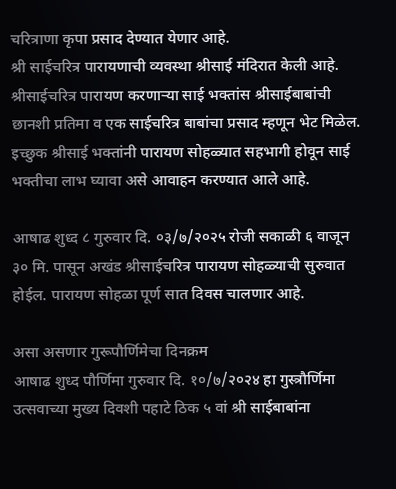चरित्राणा कृपा प्रसाद देण्यात येणार आहे.
श्री साईचरित्र पारायणाची व्यवस्था श्रीसाई मंदिरात केली आहे. श्रीसाईचरित्र पारायण करणाऱ्या साई भक्तांस श्रीसाईबाबांची छानशी प्रतिमा व एक साईचरित्र बाबांचा प्रसाद म्हणून भेट मिळेल. इच्छुक श्रीसाई भक्तांनी पारायण सोहळ्यात सहभागी होवून साई भक्तीचा लाभ घ्यावा असे आवाहन करण्यात आले आहे.

आषाढ शुध्द ८ गुरुवार दि. ०३/७/२०२५ रोजी सकाळी ६ वाजून ३० मि. पासून अखंड श्रीसाईचरित्र पारायण सोहळ्याची सुरुवात होईल. पारायण सोहळा पूर्ण सात दिवस चालणार आहे.

असा असणार गुरूपौर्णिमेचा दिनक्रम
आषाढ शुध्द पौर्णिमा गुरुवार दि. १०/७/२०२४ हा गुस्त्रौर्णिमा उत्सवाच्या मुख्य दिवशी पहाटे ठिक ५ वां श्री साईबाबांना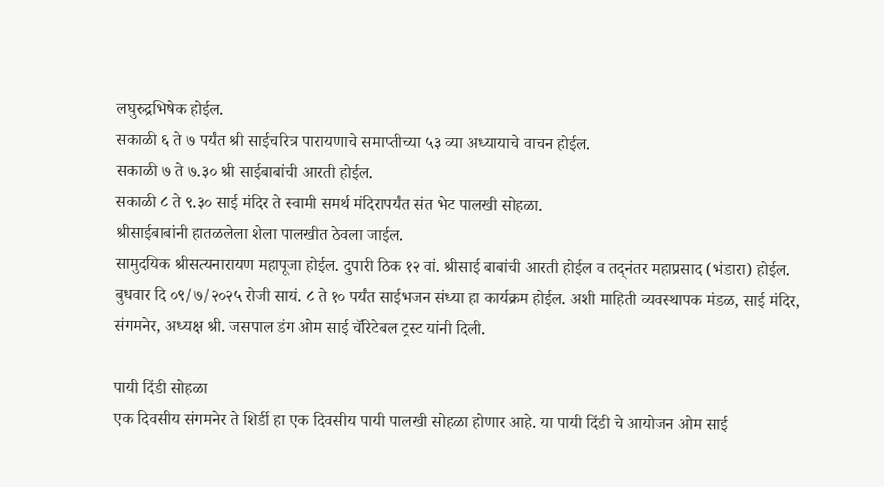लघुरुद्रभिषेक होईल.
सकाळी ६ ते ७ पर्यंत श्री साईचरित्र पारायणाचे समाप्तीच्या ५३ व्या अध्यायाचे वाचन होईल.
सकाळी ७ ते ७.३० श्री साईबाबांची आरती होईल.
सकाळी ८ ते ९.३० साई मंदिर ते स्वामी समर्थ मंदिरापर्यंत संत भेट पालखी सोहळा.
श्रीसाईबाबांनी हातळलेला शेला पालखीत ठेवला जाईल.
सामुदयिक श्रीसत्यनारायण महापूजा होईल. दुपारी ठिक १२ वां. श्रीसाई बाबांची आरती होईल व तद्नंतर महाप्रसाद (भंडारा) होईल.
बुधवार दि ०९/७/२०२५ रोजी सायं. ८ ते १० पर्यंत साईभजन संध्या हा कार्यक्रम होईल. अशी माहिती व्यवस्थापक मंडळ, साई मंदिर, संगमनेर, अध्यक्ष श्री. जसपाल डंग ओम साई चॅरिटेबल ट्रस्ट यांनी दिली.

पायी दिंडी सोहळा
एक दिवसीय संगमनेर ते शिर्डी हा एक दिवसीय पायी पालखी सोहळा होणार आहे. या पायी दिंडी चे आयोजन ओम साई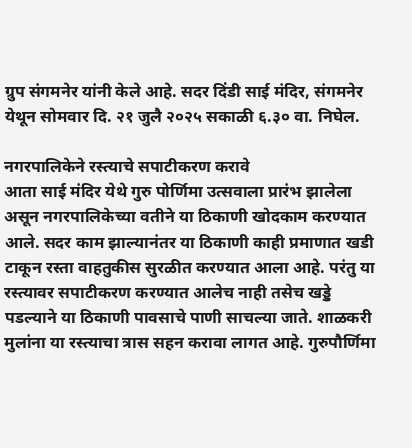ग्रुप संगमनेर यांनी केले आहे. सदर दिंडी साई मंदिर, संगमनेर येथून सोमवार दि. २१ जुलै २०२५ सकाळी ६.३० वा. निघेल.

नगरपालिकेने रस्त्याचे सपाटीकरण करावे
आता साई मंदिर येथे गुरु पोर्णिमा उत्सवाला प्रारंभ झालेला असून नगरपालिकेच्या वतीने या ठिकाणी खोदकाम करण्यात आले. सदर काम झाल्यानंतर या ठिकाणी काही प्रमाणात खडी टाकून रस्ता वाहतुकीस सुरळीत करण्यात आला आहे. परंतु या रस्त्यावर सपाटीकरण करण्यात आलेच नाही तसेच खड्डे पडल्याने या ठिकाणी पावसाचे पाणी साचल्या जाते. शाळकरी मुलांना या रस्त्याचा त्रास सहन करावा लागत आहे. गुरुपौर्णिमा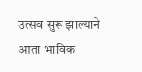उत्सव सुरू झाल्याने आता भाविक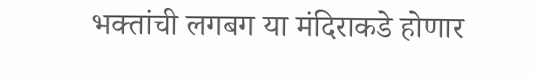भक्तांची लगबग या मंदिराकडे होणार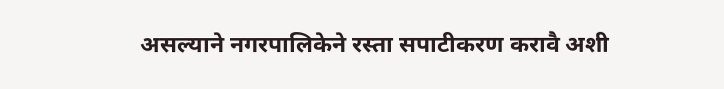असल्याने नगरपालिकेने रस्ता सपाटीकरण करावै अशी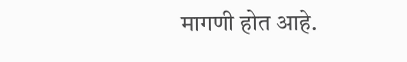मागणी होत आहे.